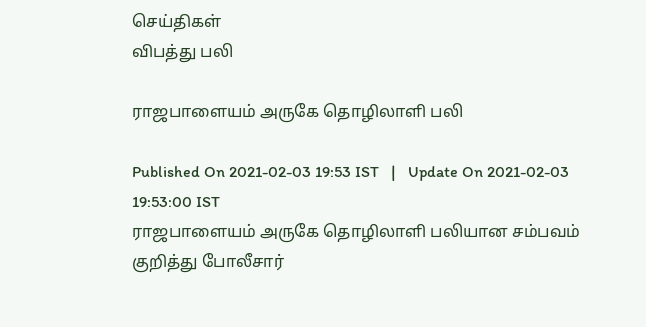செய்திகள்
விபத்து பலி

ராஜபாளையம் அருகே தொழிலாளி பலி

Published On 2021-02-03 19:53 IST   |   Update On 2021-02-03 19:53:00 IST
ராஜபாளையம் அருகே தொழிலாளி பலியான சம்பவம் குறித்து போலீசார்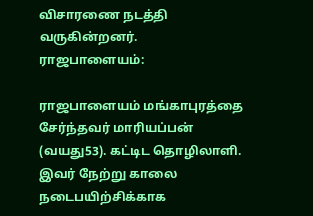விசாரணை நடத்தி வருகின்றனர்.
ராஜபாளையம்:

ராஜபாளையம் மங்காபுரத்தை சேர்ந்தவர் மாரியப்பன் (வயது53). கட்டிட தொழிலாளி. இவர் நேற்று காலை நடைபயிற்சிக்காக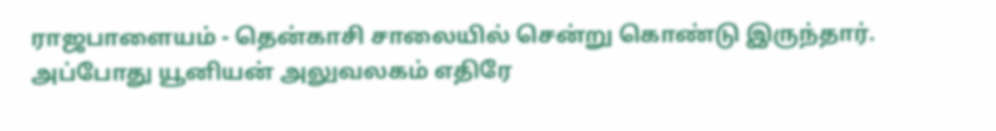ராஜபாளையம் - தென்காசி சாலையில் சென்று கொண்டு இருந்தார். அப்போது யூனியன் அலுவலகம் எதிரே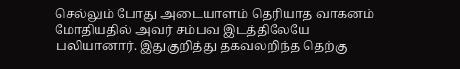செல்லும் போது அடையாளம் தெரியாத வாகனம் மோதியதில் அவர் சம்பவ இடத்திலேயே பலியானார். இதுகுறித்து தகவலறிந்த தெற்கு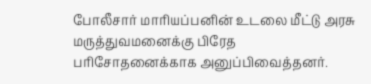போலீசார் மாரியப்பனின் உடலை மீட்டு அரசு மருத்துவமனைக்கு பிரேத பரிசோதனைக்காக அனுப்பிவைத்தனர்.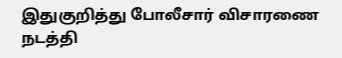இதுகுறித்து போலீசார் விசாரணை நடத்தி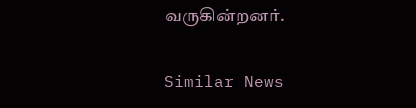வருகின்றனர்.

Similar News